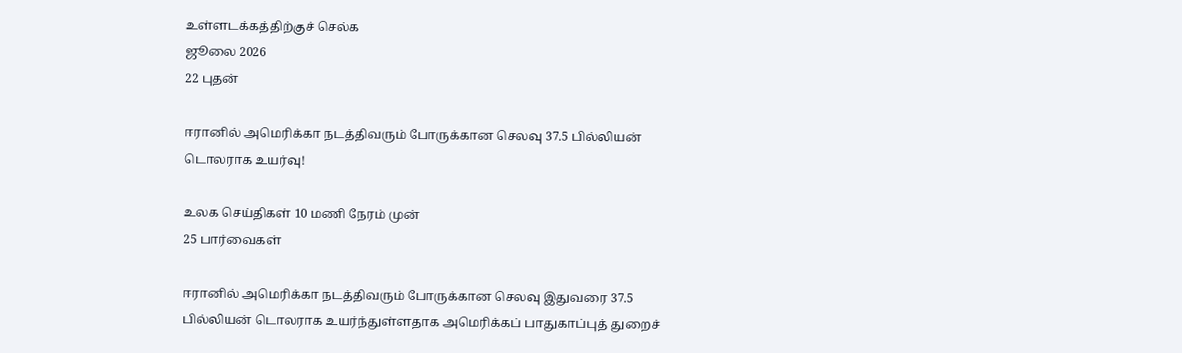உள்ளடக்கத்திற்குச் செல்க
ஜூலை 2026
22 புதன்

ஈரானில் அமெரிக்கா நடத்திவரும் போருக்கான செலவு 37.5 பில்லியன் டொலராக உயர்வு!

உலக செய்திகள் 10 மணி நேரம் முன்
25 பார்வைகள்

ஈரானில் அமெரிக்கா நடத்திவரும் போருக்கான செலவு இதுவரை 37.5 பில்லியன் டொலராக உயர்ந்துள்ளதாக அமெரிக்கப் பாதுகாப்புத் துறைச்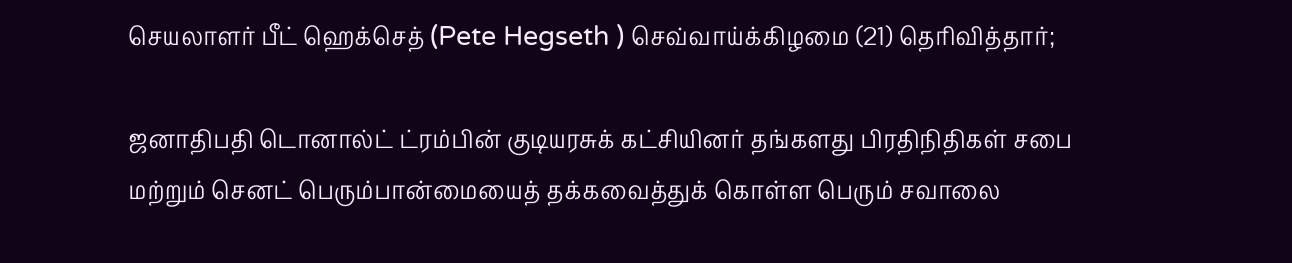செயலாளர் பீட் ஹெக்செத் (Pete Hegseth ) செவ்வாய்க்கிழமை (21) தெரிவித்தார்;

ஜனாதிபதி டொனால்ட் ட்ரம்பின் குடியரசுக் கட்சியினர் தங்களது பிரதிநிதிகள் சபை மற்றும் செனட் பெரும்பான்மையைத் தக்கவைத்துக் கொள்ள பெரும் சவாலை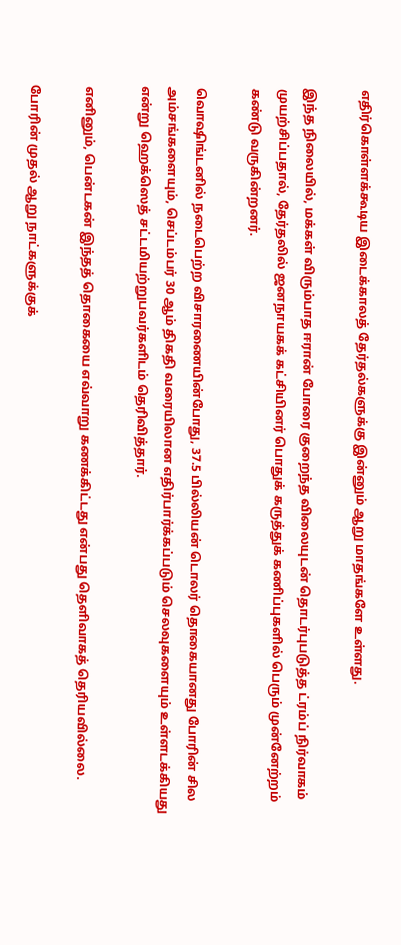எதிர்கொள்ளக்கூடிய இடைக்காலத் தேர்தல்களுக்கு இன்னும் ஆறு மாதங்களே உள்ளது.

இந்த நிலையில், மக்கள் விரும்பாத ஈரான் போரை குறைந்த விலையுடன் தொடர்புபடுத்த ட்ரம்ப் நிர்வாகம் முயற்சிப்பதால், தேர்தலில் ஜனநாயகக் கட்சியினர் பொதுக் கருத்துக் கணிப்புகளில் பெரும் முன்னேற்றம் கண்டு வருகின்றனர்.

வொஷிங்டனில் நடைபெற்ற விசாரணையின்போது, 37.5 பில்லியன் டொலர் தொகையானது போரின் சில அம்சங்களையும், செப்டம்பர் 30 ஆம் திகதி வரையிலான எதிர்பார்க்கப்படும் செலவுகளையும் உள்ளடக்கியது என்று ஹெக்ஸெத் சட்டமியற்றுபவர்களிடம் தெரிவித்தார்.

எனினும், பென்டகன் இந்தத் தொகையை எவ்வாறு கணக்கிட்டது என்பது தெளிவாகத் தெரியவில்லை.

போரின் முதல் ஆறு நாட்களுக்குக்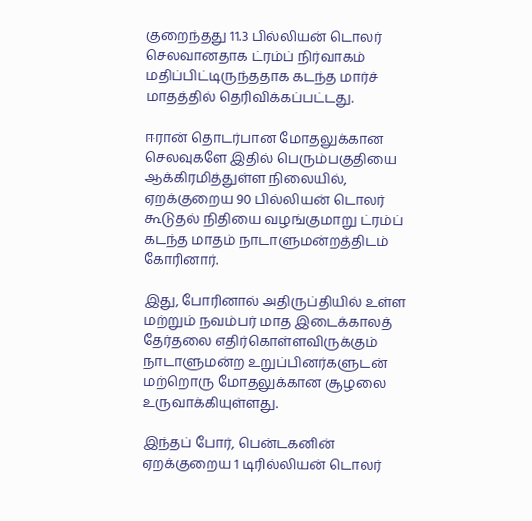குறைந்தது 11.3 பில்லியன் டொலர் செலவானதாக ட்ரம்ப் நிர்வாகம் மதிப்பிட்டிருந்ததாக கடந்த மார்ச் மாதத்தில் தெரிவிக்கப்பட்டது.

ஈரான் தொடர்பான மோதலுக்கான செலவுகளே இதில் பெரும்பகுதியை ஆக்கிரமித்துள்ள நிலையில், ஏறக்குறைய 90 பில்லியன் டொலர் கூடுதல் நிதியை வழங்குமாறு ட்ரம்ப் கடந்த மாதம் நாடாளுமன்றத்திடம் கோரினார்.

இது, போரினால் அதிருப்தியில் உள்ள மற்றும் நவம்பர் மாத இடைக்காலத் தேர்தலை எதிர்கொள்ளவிருக்கும் நாடாளுமன்ற உறுப்பினர்களுடன் மற்றொரு மோதலுக்கான சூழலை உருவாக்கியுள்ளது.

இந்தப் போர், பென்டகனின் ஏறக்குறைய 1 டிரில்லியன் டொலர்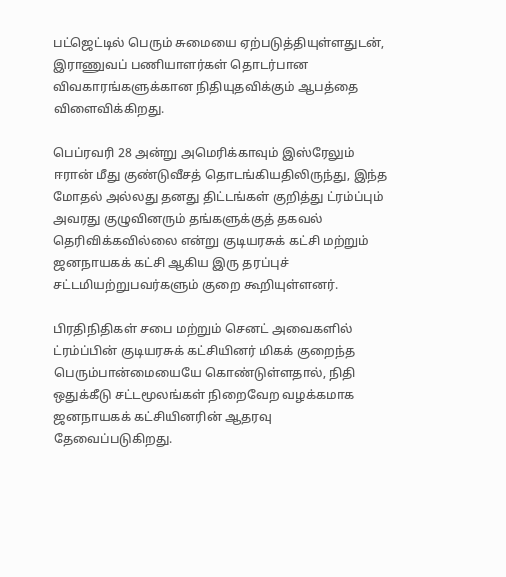பட்ஜெட்டில் பெரும் சுமையை ஏற்படுத்தியுள்ளதுடன், இராணுவப் பணியாளர்கள் தொடர்பான விவகாரங்களுக்கான நிதியுதவிக்கும் ஆபத்தை விளைவிக்கிறது.

பெப்ரவரி 28 அன்று அமெரிக்காவும் இஸ்ரேலும் ஈரான் மீது குண்டுவீசத் தொடங்கியதிலிருந்து, இந்த மோதல் அல்லது தனது திட்டங்கள் குறித்து ட்ரம்ப்பும் அவரது குழுவினரும் தங்களுக்குத் தகவல் தெரிவிக்கவில்லை என்று குடியரசுக் கட்சி மற்றும் ஜனநாயகக் கட்சி ஆகிய இரு தரப்புச் சட்டமியற்றுபவர்களும் குறை கூறியுள்ளனர்.

பிரதிநிதிகள் சபை மற்றும் செனட் அவைகளில் ட்ரம்ப்பின் குடியரசுக் கட்சியினர் மிகக் குறைந்த பெரும்பான்மையையே கொண்டுள்ளதால், நிதி ஒதுக்கீடு சட்டமூலங்கள் நிறைவேற வழக்கமாக ஜனநாயகக் கட்சியினரின் ஆதரவு தேவைப்படுகிறது.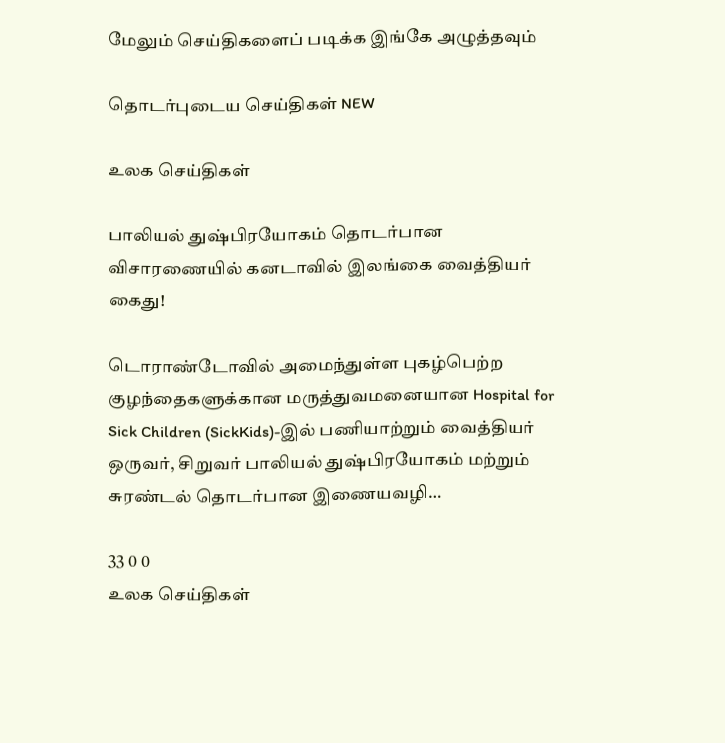மேலும் செய்திகளைப் படிக்க இங்கே அழுத்தவும்

தொடர்புடைய செய்திகள் NEW

உலக செய்திகள்

பாலியல் துஷ்பிரயோகம் தொடர்பான விசாரணையில் கனடாவில் இலங்கை வைத்தியர் கைது!

டொராண்டோவில் அமைந்துள்ள புகழ்பெற்ற குழந்தைகளுக்கான மருத்துவமனையான Hospital for Sick Children (SickKids)-இல் பணியாற்றும் வைத்தியர் ஒருவர், சிறுவர் பாலியல் துஷ்பிரயோகம் மற்றும் சுரண்டல் தொடர்பான இணையவழி…

33 0 0
உலக செய்திகள்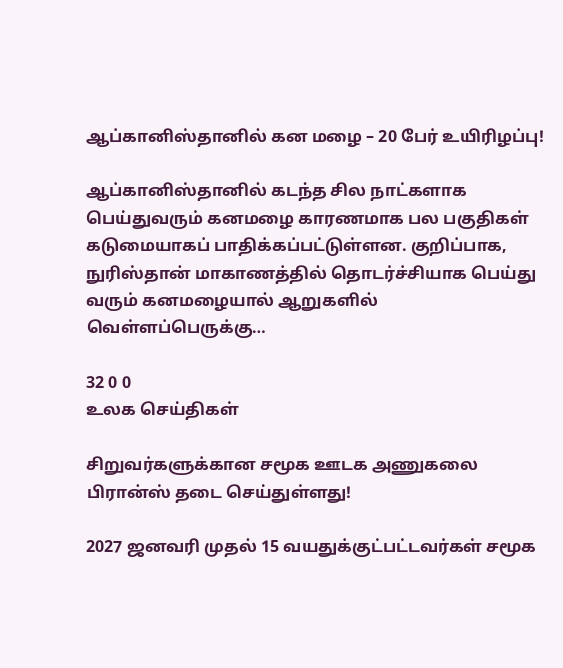ஆப்கானிஸ்தானில் கன மழை – 20 பேர் உயிரிழப்பு!

ஆப்கானிஸ்தானில் கடந்த சில நாட்களாக பெய்துவரும் கனமழை காரணமாக பல பகுதிகள் கடுமையாகப் பாதிக்கப்பட்டுள்ளன. குறிப்பாக, நுரிஸ்தான் மாகாணத்தில் தொடர்ச்சியாக பெய்து வரும் கனமழையால் ஆறுகளில் வெள்ளப்பெருக்கு…

32 0 0
உலக செய்திகள்

சிறுவர்களுக்கான சமூக ஊடக அணுகலை பிரான்ஸ் தடை செய்துள்ளது!

2027 ஜனவரி முதல் 15 வயதுக்குட்பட்டவர்கள் சமூக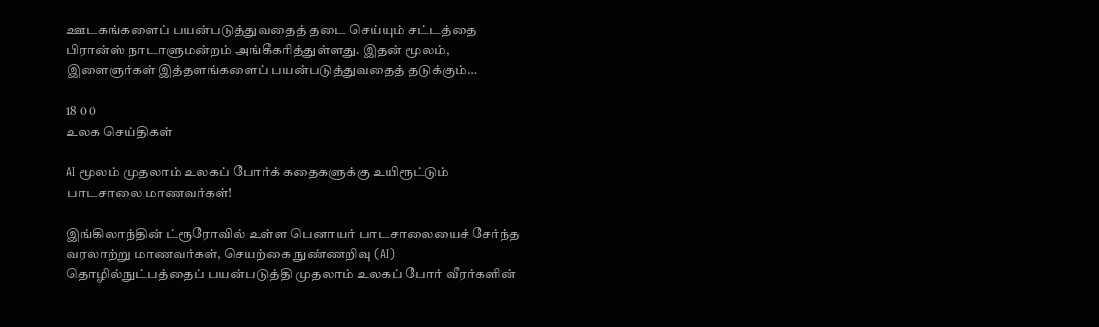ஊடகங்களைப் பயன்படுத்துவதைத் தடை செய்யும் சட்டத்தை பிரான்ஸ் நாடாளுமன்றம் அங்கீகரித்துள்ளது. இதன் மூலம், இளைஞர்கள் இத்தளங்களைப் பயன்படுத்துவதைத் தடுக்கும்…

18 0 0
உலக செய்திகள்

AI மூலம் முதலாம் உலகப் போர்க் கதைகளுக்கு உயிரூட்டும் பாடசாலை மாணவர்கள்!

இங்கிலாந்தின் ட்ரூரோவில் உள்ள பெனாயர் பாடசாலையைச் சேர்ந்த வரலாற்று மாணவர்கள், செயற்கை நுண்ணறிவு (AI) தொழில்நுட்பத்தைப் பயன்படுத்தி முதலாம் உலகப் போர் வீரர்களின்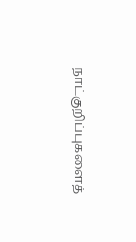நாட்குறிப்புகளைத்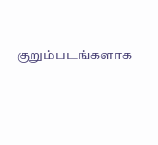குறும்படங்களாக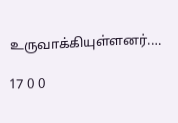உருவாக்கியுள்ளனர்.…

17 0 0